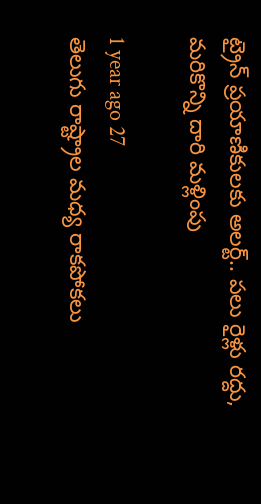ట్రైన్ ప్రయాణికులకు అలర్ట్.. పలు రైళ్లు రద్దు, మరికొన్ని దారి మళ్లింపు

1 year ago 27
తెలుగు రాష్ట్రాల మధ్య రాకపోకలు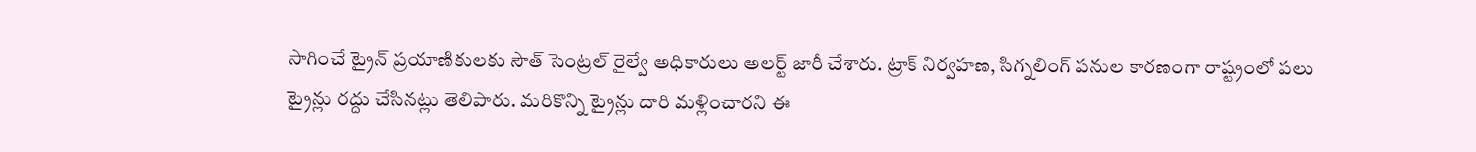సాగించే ట్రైన్ ప్రయాణికులకు సౌత్ సెంట్రల్ రైల్వే అధికారులు అలర్ట్ జారీ చేశారు. ట్రాక్ నిర్వహణ, సిగ్నలింగ్ పనుల కారణంగా రాష్ట్రంలో పలు ట్రైన్లు రద్దు చేసినట్లు తెలిపారు. మరికొన్ని ట్రైన్లు దారి మళ్లించారని ఈ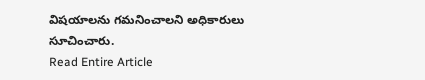విషయాలను గమనించాలని అధికారులు సూచించారు.
Read Entire Article